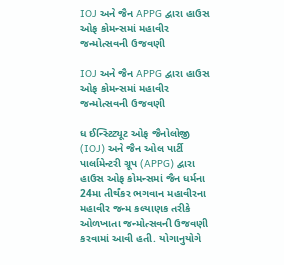IOJ અને જૈન APPG દ્વારા હાઉસ ઓફ કોમન્સમાં મહાવીર જન્મોત્સવની ઉજવણી

IOJ અને જૈન APPG દ્વારા હાઉસ ઓફ કોમન્સમાં મહાવીર જન્મોત્સવની ઉજવણી

ધ ઈન્સ્ટિટ્યૂટ ઓફ જૈનોલોજી (IOJ) અને જૈન ઓલ પાર્ટી પાર્લામેન્ટરી ગ્રૂપ (APPG) દ્વારા હાઉસ ઓફ કોમન્સમાં જૈન ધર્મના 24મા તીર્થંકર ભગવાન મહાવીરના મહાવીર જન્મ કલ્યાણક તરીકે ઓળખાતા જન્મોત્સવની ઉજવણી કરવામાં આવી હતી. યોગાનુયોગે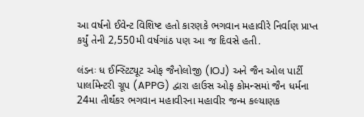આ વર્ષનો ઈવેન્ટ વિશિષ્ટ હતો કારણકે ભગવાન મહાવીરે નિર્વાણ પ્રાપ્ત કર્યું તેની 2,550મી વર્ષગાંઠ પણ આ જ દિવસે હતી.

લંડનઃ ધ ઈન્સ્ટિટ્યૂટ ઓફ જૈનોલોજી (IOJ) અને જૈન ઓલ પાર્ટી પાર્લામેન્ટરી ગ્રૂપ (APPG) દ્વારા હાઉસ ઓફ કોમન્સમાં જૈન ધર્મના 24મા તીર્થંકર ભગવાન મહાવીરના મહાવીર જન્મ કલ્યાણક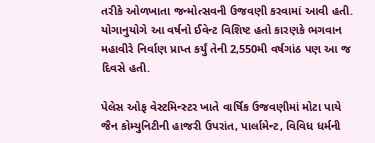તરીકે ઓળખાતા જન્મોત્સવની ઉજવણી કરવામાં આવી હતી. યોગાનુયોગે આ વર્ષનો ઈવેન્ટ વિશિષ્ટ હતો કારણકે ભગવાન મહાવીરે નિર્વાણ પ્રાપ્ત કર્યું તેની 2,550મી વર્ષગાંઠ પણ આ જ દિવસે હતી.

પેલેસ ઓફ વેસ્ટમિન્સ્ટર ખાતે વાર્ષિક ઉજવણીમાં મોટા પાયે જૈન કોમ્યુનિટીની હાજરી ઉપરાંત, પાર્લામેન્ટ, વિવિધ ધર્મની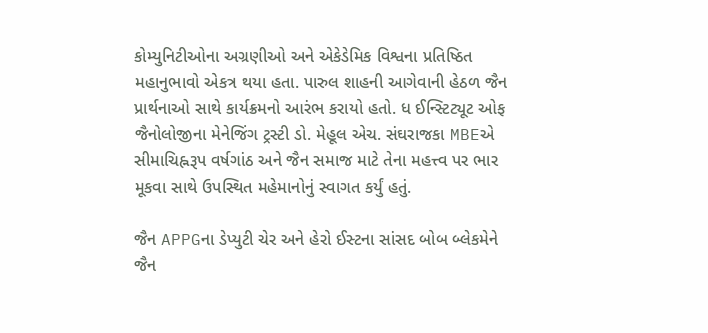કોમ્યુનિટીઓના અગ્રણીઓ અને એકેડેમિક વિશ્વના પ્રતિષ્ઠિત મહાનુભાવો એકત્ર થયા હતા. પારુલ શાહની આગેવાની હેઠળ જૈન પ્રાર્થનાઓ સાથે કાર્યક્રમનો આરંભ કરાયો હતો. ધ ઈન્સ્ટિટ્યૂટ ઓફ જૈનોલોજીના મેનેજિંગ ટ્રસ્ટી ડો. મેહૂલ એચ. સંઘરાજકા MBEએ સીમાચિહ્નરૂપ વર્ષગાંઠ અને જૈન સમાજ માટે તેના મહત્ત્વ પર ભાર મૂકવા સાથે ઉપસ્થિત મહેમાનોનું સ્વાગત કર્યું હતું.

જૈન APPGના ડેપ્યુટી ચેર અને હેરો ઈસ્ટના સાંસદ બોબ બ્લેકમેને જૈન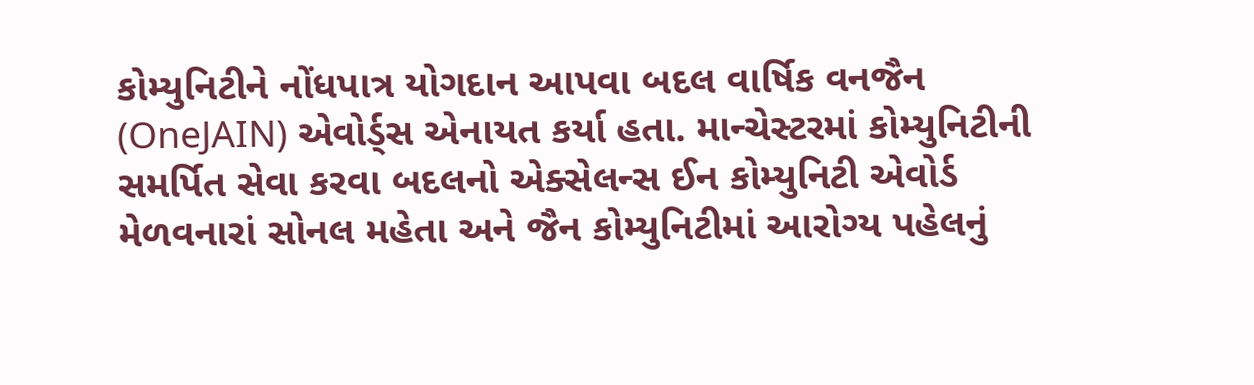કોમ્યુનિટીને નોંધપાત્ર યોગદાન આપવા બદલ વાર્ષિક વનજૈન (OneJAIN) એવોર્ડ્સ એનાયત કર્યા હતા. માન્ચેસ્ટરમાં કોમ્યુનિટીની સમર્પિત સેવા કરવા બદલનો એક્સેલન્સ ઈન કોમ્યુનિટી એવોર્ડ મેળવનારાં સોનલ મહેતા અને જૈન કોમ્યુનિટીમાં આરોગ્ય પહેલનું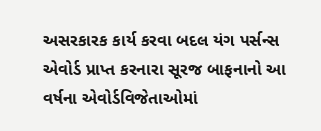અસરકારક કાર્ય કરવા બદલ યંગ પર્સન્સ એવોર્ડ પ્રાપ્ત કરનારા સૂરજ બાફનાનો આ વર્ષના એવોર્ડવિજેતાઓમાં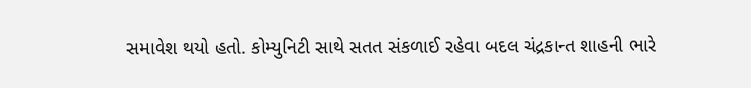સમાવેશ થયો હતો. કોમ્યુનિટી સાથે સતત સંકળાઈ રહેવા બદલ ચંદ્રકાન્ત શાહની ભારે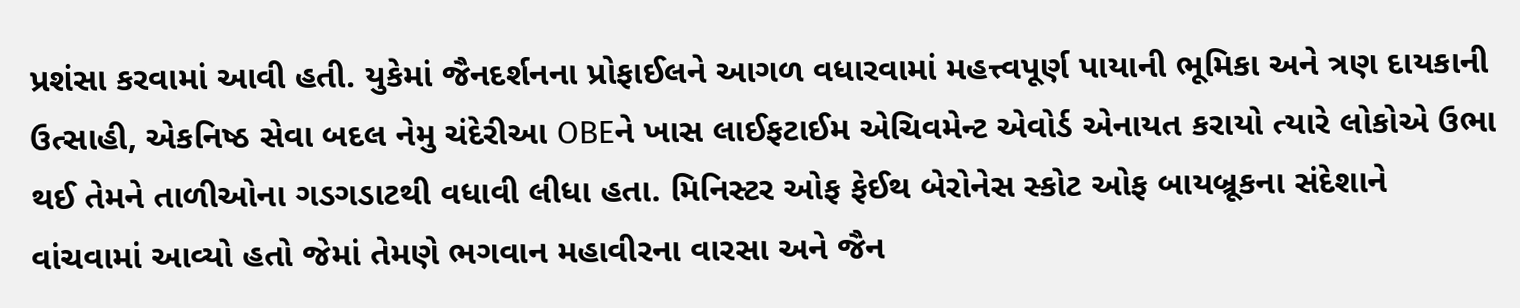પ્રશંસા કરવામાં આવી હતી. યુકેમાં જૈનદર્શનના પ્રોફાઈલને આગળ વધારવામાં મહત્ત્વપૂર્ણ પાયાની ભૂમિકા અને ત્રણ દાયકાની ઉત્સાહી, એકનિષ્ઠ સેવા બદલ નેમુ ચંદેરીઆ OBEને ખાસ લાઈફટાઈમ એચિવમેન્ટ એવોર્ડ એનાયત કરાયો ત્યારે લોકોએ ઉભા થઈ તેમને તાળીઓના ગડગડાટથી વધાવી લીધા હતા. મિનિસ્ટર ઓફ ફેઈથ બેરોનેસ સ્કોટ ઓફ બાયબ્રૂકના સંદેશાને વાંચવામાં આવ્યો હતો જેમાં તેમણે ભગવાન મહાવીરના વારસા અને જૈન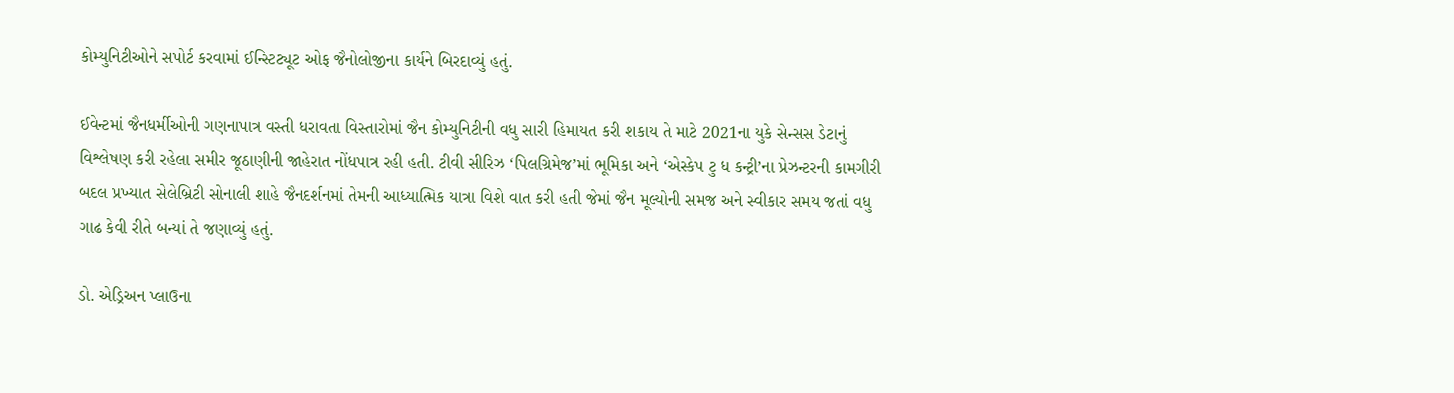કોમ્યુનિટીઓને સપોર્ટ કરવામાં ઈન્સ્ટિટ્યૂટ ઓફ જૈનોલોજીના કાર્યને બિરદાવ્યું હતું.

ઈવેન્ટમાં જૈનધર્મીઓની ગણનાપાત્ર વસ્તી ધરાવતા વિસ્તારોમાં જૈન કોમ્યુનિટીની વધુ સારી હિમાયત કરી શકાય તે માટે 2021ના યુકે સેન્સસ ડેટાનું વિશ્લેષણ કરી રહેલા સમીર જૂઠાણીની જાહેરાત નોંધપાત્ર રહી હતી. ટીવી સીરિઝ ‘પિલગ્રિમેજ’માં ભૂમિકા અને ‘એસ્કેપ ટુ ધ કન્ટ્રી’ના પ્રેઝન્ટરની કામગીરી બદલ પ્રખ્યાત સેલેબ્રિટી સોનાલી શાહે જૈનદર્શનમાં તેમની આધ્યાત્મિક યાત્રા વિશે વાત કરી હતી જેમાં જૈન મૂલ્યોની સમજ અને સ્વીકાર સમય જતાં વધુ ગાઢ કેવી રીતે બન્યાં તે જણાવ્યું હતું.

ડો. એડ્રિઅન પ્લાઉના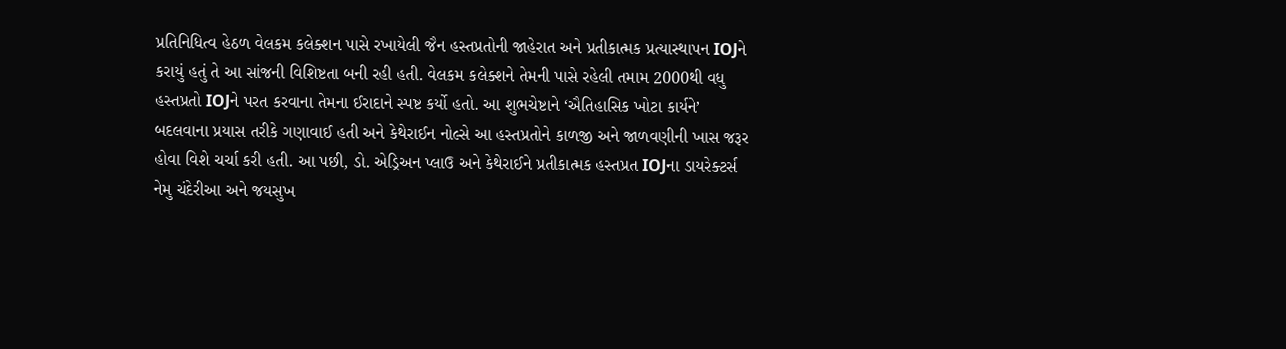પ્રતિનિધિત્વ હેઠળ વેલકમ કલેક્શન પાસે રખાયેલી જૈન હસ્તપ્રતોની જાહેરાત અને પ્રતીકાત્મક પ્રત્યાસ્થાપન IOJને કરાયું હતું તે આ સાંજની વિશિષ્ટતા બની રહી હતી. વેલકમ કલેક્શને તેમની પાસે રહેલી તમામ 2000થી વધુ હસ્તપ્રતો IOJને પરત કરવાના તેમના ઈરાદાને સ્પષ્ટ કર્યો હતો. આ શુભચેષ્ટાને ‘ઐતિહાસિક ખોટા કાર્યને’ બદલવાના પ્રયાસ તરીકે ગણાવાઈ હતી અને કેથેરાઈન નોલ્સે આ હસ્તપ્રતોને કાળજી અને જાળવણીની ખાસ જરૂર હોવા વિશે ચર્ચા કરી હતી. આ પછી, ડો. એડ્રિઅન પ્લાઉ અને કેથેરાઈને પ્રતીકાત્મક હસ્તપ્રત IOJના ડાયરેક્ટર્સ નેમુ ચંદેરીઆ અને જયસુખ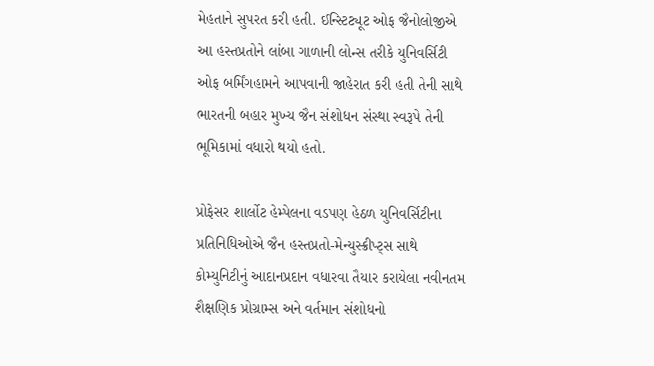મેહતાને સુપરત કરી હતી. ઈન્સ્ટિટ્યૂટ ઓફ જૈનોલોજીએ આ હસ્તપ્રતોને લાંબા ગાળાની લોન્સ તરીકે યુનિવર્સિટી ઓફ બર્મિંગહામને આપવાની જાહેરાત કરી હતી તેની સાથે ભારતની બહાર મુખ્ય જૈન સંશોધન સંસ્થા સ્વરૂપે તેની ભૂમિકામાં વધારો થયો હતો.

પ્રોફેસર શાર્લોટ હેમ્પેલના વડપણ હેઠળ યુનિવર્સિટીના પ્રતિનિધિઓએ જૈન હસ્તપ્રતો-મેન્યુસ્ક્રીપ્ટ્સ સાથે કોમ્યુનિટીનું આદાનપ્રદાન વધારવા તૈયાર કરાયેલા નવીનતમ શૈક્ષણિક પ્રોગ્રામ્સ અને વર્તમાન સંશોધનો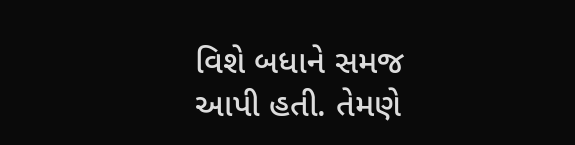વિશે બધાને સમજ આપી હતી. તેમણે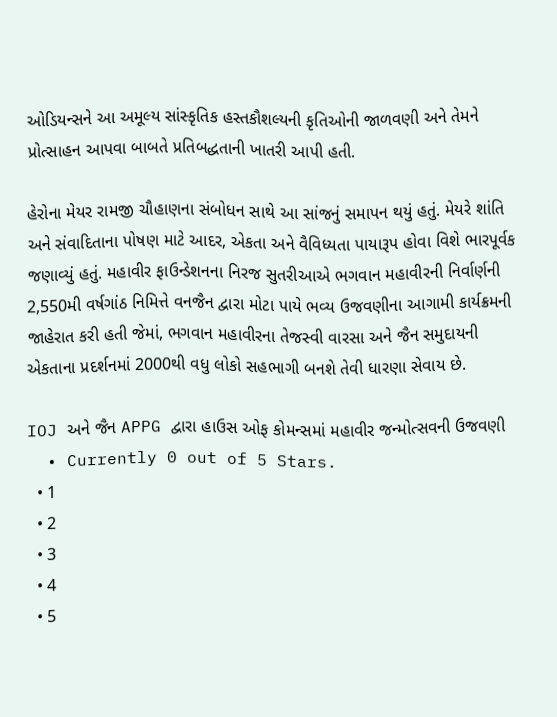ઓડિયન્સને આ અમૂલ્ય સાંસ્કૃતિક હસ્તકૌશલ્યની કૃતિઓની જાળવણી અને તેમને પ્રોત્સાહન આપવા બાબતે પ્રતિબદ્ધતાની ખાતરી આપી હતી.

હેરોના મેયર રામજી ચૌહાણના સંબોધન સાથે આ સાંજનું સમાપન થયું હતું. મેયરે શાંતિ અને સંવાદિતાના પોષણ માટે આદર, એકતા અને વૈવિધ્યતા પાયારૂપ હોવા વિશે ભારપૂર્વક જણાવ્યું હતું. મહાવીર ફાઉન્ડેશનના નિરજ સુતરીઆએ ભગવાન મહાવીરની નિર્વાર્ણની 2,550મી વર્ષગાંઠ નિમિત્તે વનજૈન દ્વારા મોટા પાયે ભવ્ય ઉજવણીના આગામી કાર્યક્રમની જાહેરાત કરી હતી જેમાં, ભગવાન મહાવીરના તેજસ્વી વારસા અને જૈન સમુદાયની એકતાના પ્રદર્શનમાં 2000થી વધુ લોકો સહભાગી બનશે તેવી ધારણા સેવાય છે.

IOJ અને જૈન APPG દ્વારા હાઉસ ઓફ કોમન્સમાં મહાવીર જન્મોત્સવની ઉજવણી
  • Currently 0 out of 5 Stars.
  • 1
  • 2
  • 3
  • 4
  • 5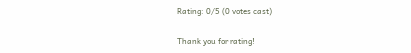Rating: 0/5 (0 votes cast)

Thank you for rating!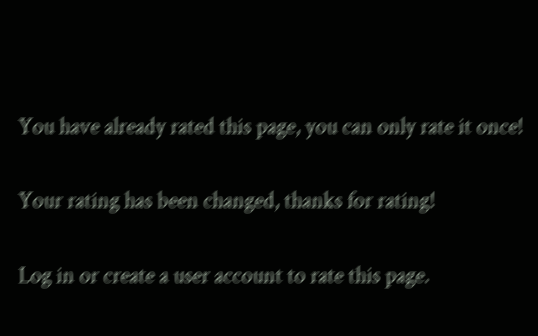You have already rated this page, you can only rate it once!

Your rating has been changed, thanks for rating!

Log in or create a user account to rate this page.